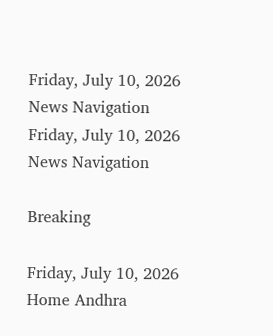Friday, July 10, 2026
News Navigation
Friday, July 10, 2026
News Navigation

Breaking

Friday, July 10, 2026
Home Andhra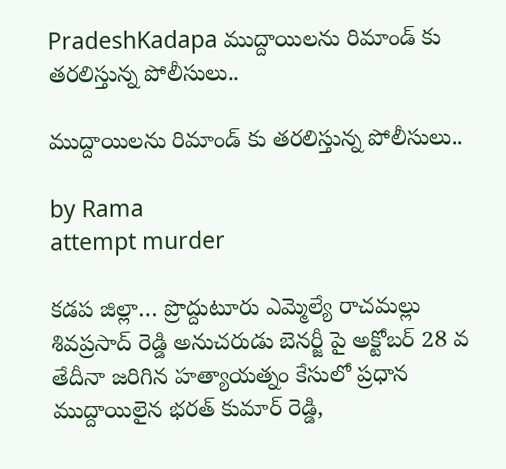PradeshKadapa ముద్దాయిలను రిమాండ్ కు తరలిస్తున్న పోలీసులు..

ముద్దాయిలను రిమాండ్ కు తరలిస్తున్న పోలీసులు..

by Rama
attempt murder

కడప జిల్లా… ప్రొద్దుటూరు ఎమ్మెల్యే రాచమల్లు శివప్రసాద్ రెడ్డి అనుచరుడు బెనర్జీ పై అక్టోబర్ 28 వ తేదీనా జరిగిన హత్యాయత్నం కేసులో ప్రధాన ముద్దాయిలైన భరత్ కుమార్ రెడ్డి,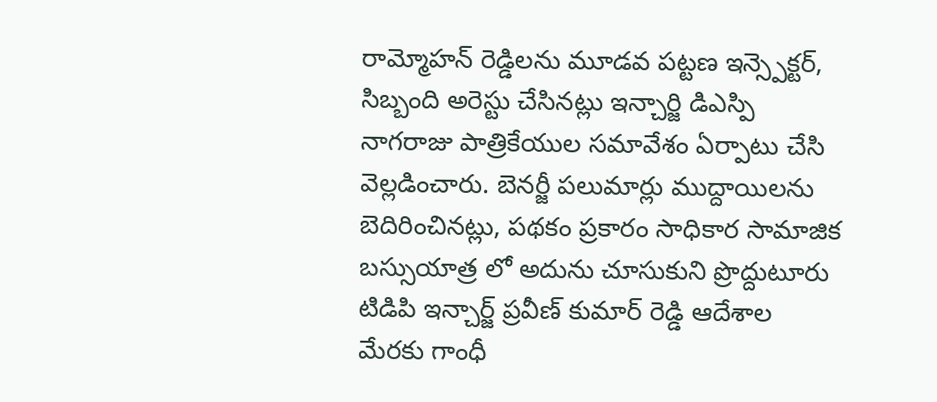రామ్మోహన్ రెడ్డిలను మూడవ పట్టణ ఇన్స్పెక్టర్, సిబ్బంది అరెస్టు చేసినట్లు ఇన్చార్జి డిఎస్పి నాగరాజు పాత్రికేయుల సమావేశం ఏర్పాటు చేసి వెల్లడించారు. బెనర్జీ పలుమార్లు ముద్దాయిలను బెదిరించినట్లు, పథకం ప్రకారం సాధికార సామాజిక బస్సుయాత్ర లో అదును చూసుకుని ప్రొద్దుటూరు టిడిపి ఇన్చార్జ్ ప్రవీణ్ కుమార్ రెడ్డి ఆదేశాల మేరకు గాంధీ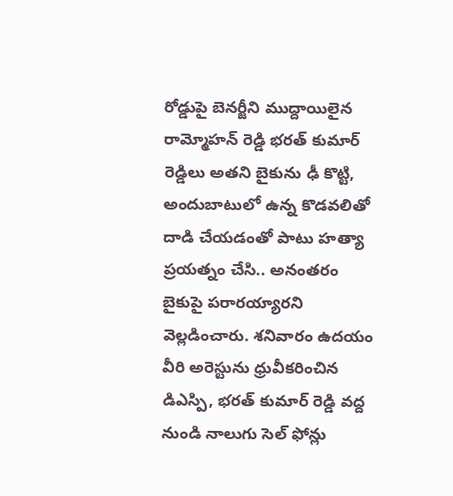రోడ్డుపై బెనర్జీని ముద్దాయిలైన రామ్మోహన్ రెడ్డి భరత్ కుమార్ రెడ్డిలు అతని బైకును ఢీ కొట్టి, అందుబాటులో ఉన్న కొడవలితో దాడి చేయడంతో పాటు హత్యా ప్రయత్నం చేసి.. అనంతరం బైకుపై పరారయ్యారని వెల్లడించారు. శనివారం ఉదయం వీరి అరెస్టును ధ్రువీకరించిన డిఎస్పి, భరత్ కుమార్ రెడ్డి వద్ద నుండి నాలుగు సెల్ ఫోన్లు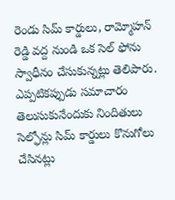రెండు సిమ్ కార్డులు, రామ్మోహన్ రెడ్డి వద్ద నుండి ఒక సెల్ ఫోను స్వాధీనం చేసుకున్నట్లు తెలిపారు. ఎప్పటికప్పుడు సమాచారం తెలుసుకునేందుకు నిందితులు సెల్ఫోన్లు సిమ్ కార్డులు కొనుగోలు చేసినట్లు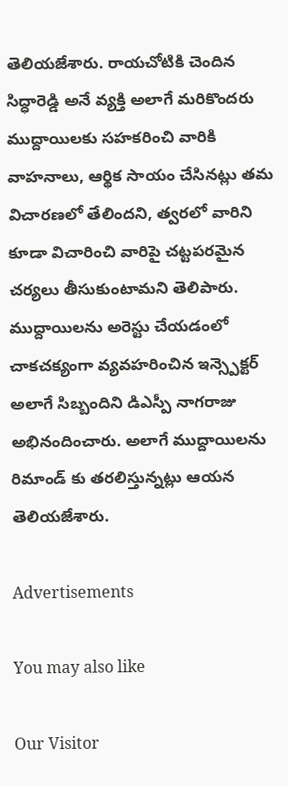తెలియజేశారు. రాయచోటికి చెందిన సిద్ధారెడ్డి అనే వ్యక్తి అలాగే మరికొందరు ముద్దాయిలకు సహకరించి వారికి వాహనాలు, ఆర్థిక సాయం చేసినట్లు తమ విచారణలో తేలిందని, త్వరలో వారిని కూడా విచారించి వారిపై చట్టపరమైన చర్యలు తీసుకుంటామని తెలిపారు. ముద్దాయిలను అరెస్టు చేయడంలో చాకచక్యంగా వ్యవహరించిన ఇన్స్పెక్టర్ అలాగే సిబ్బందిని డిఎస్పీ నాగరాజు అభినందించారు. అలాగే ముద్దాయిలను రిమాండ్ కు తరలిస్తున్నట్లు ఆయన తెలియజేశారు.

Advertisements

You may also like

Our Visitor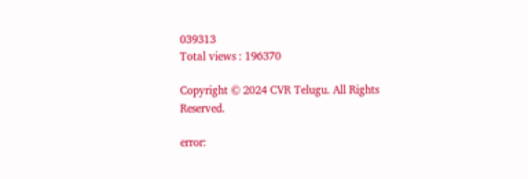039313
Total views : 196370

Copyright © 2024 CVR Telugu. All Rights Reserved.

error: